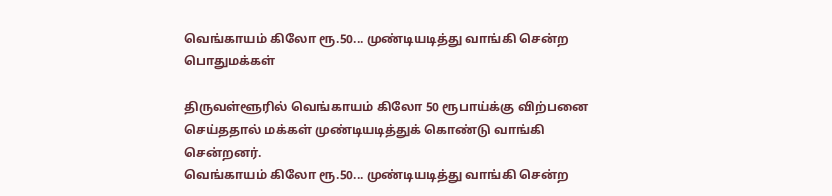வெங்காயம் கிலோ ரூ.50... முண்டியடித்து வாங்கி சென்ற பொதுமக்கள்

திருவள்ளூரில் வெங்காயம் கிலோ 50 ரூபாய்க்கு விற்பனை செய்ததால் மக்கள் முண்டியடித்துக் கொண்டு வாங்கி சென்றனர்.
வெங்காயம் கிலோ ரூ.50... முண்டியடித்து வாங்கி சென்ற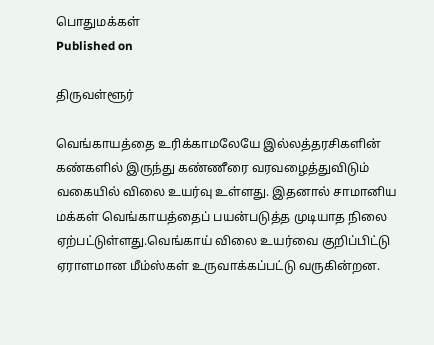பொதுமக்கள்
Published on

திருவள்ளூர்

வெங்காயத்தை உரிக்காமலேயே இல்லத்தரசிகளின் கண்களில் இருந்து கண்ணீரை வரவழைத்துவிடும் வகையில் விலை உயர்வு உள்ளது. இதனால் சாமானிய மக்கள் வெங்காயத்தைப் பயன்படுத்த முடியாத நிலை ஏற்பட்டுள்ளது.வெங்காய் விலை உயர்வை குறிப்பிட்டு ஏராளமான மீம்ஸ்கள் உருவாக்கப்பட்டு வருகின்றன.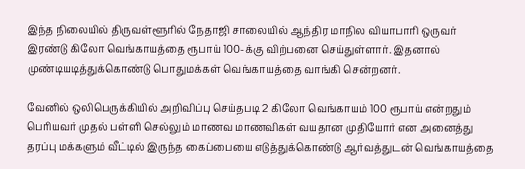இந்த நிலையில் திருவள்ளூரில் நேதாஜி சாலையில் ஆந்திர மாநில வியாபாரி ஒருவர் இரண்டு கிலோ வெங்காயத்தை ரூபாய் 100-க்கு விற்பனை செய்துள்ளார். இதனால் முண்டியடித்துக்கொண்டு பொதுமக்கள் வெங்காயத்தை வாங்கி சென்றனர்.

வேனில் ஒலிபெருக்கியில் அறிவிப்பு செய்தபடி 2 கிலோ வெங்காயம் 100 ரூபாய் என்றதும் பெரியவர் முதல் பள்ளி செல்லும் மாணவ மாணவிகள் வயதான முதியோர் என அனைத்து தரப்பு மக்களும் வீட்டில் இருந்த கைப்பையை எடுத்துக்கொண்டு ஆர்வத்துடன் வெங்காயத்தை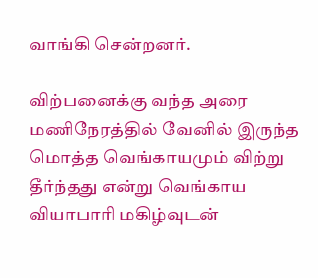வாங்கி சென்றனர்.

விற்பனைக்கு வந்த அரை மணிநேரத்தில் வேனில் இருந்த மொத்த வெங்காயமும் விற்று தீர்ந்தது என்று வெங்காய வியாபாரி மகிழ்வுடன்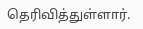தெரிவித்துள்ளார்.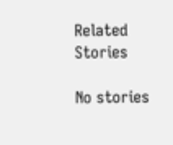Related Stories

No stories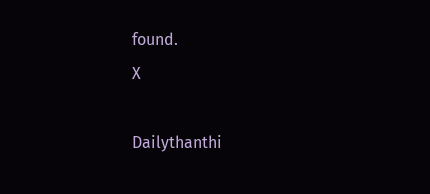found.
X

Dailythanthi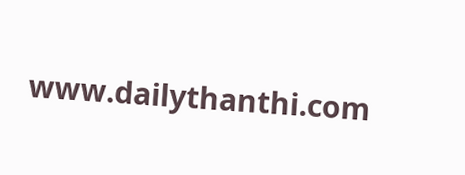www.dailythanthi.com